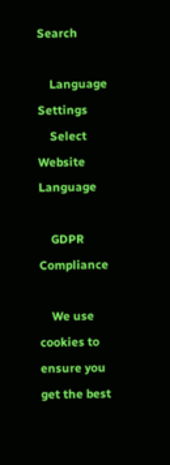Search

    Language Settings
    Select Website Language

    GDPR Compliance

    We use cookies to ensure you get the best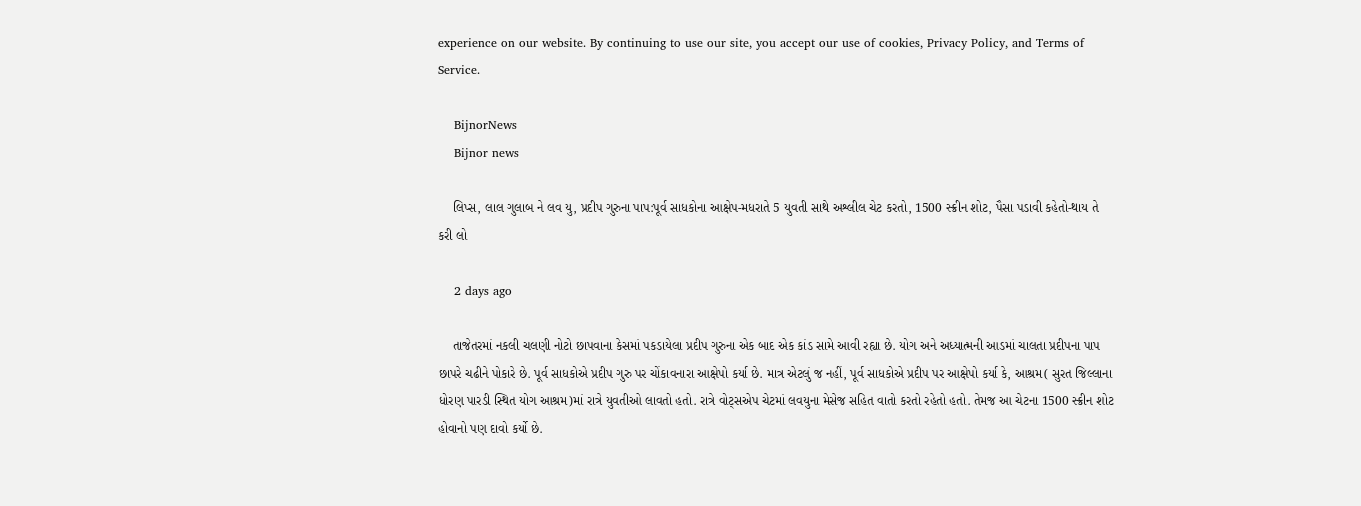experience on our website. By continuing to use our site, you accept our use of cookies, Privacy Policy, and Terms of Service.

    BijnorNews
    Bijnor news

    લિપ્સ, લાલ ગુલાબ ને લવ યુ, પ્રદીપ ગુરુના પાપ:પૂર્વ સાધકોના આક્ષેપ-મધરાતે 5 યુવતી સાથે અશ્લીલ ચેટ કરતો, 1500 સ્ક્રીન શોટ, પૈસા પડાવી કહેતો-થાય તે કરી લો

    2 days ago

    તાજેતરમાં નકલી ચલણી નોટો છાપવાના કેસમાં પકડાયેલા પ્રદીપ ગુરુના એક બાદ એક કાંડ સામે આવી રહ્યા છે. યોગ અને અધ્યાત્મની આડમાં ચાલતા પ્રદીપના પાપ છાપરે ચઢીને પોકારે છે. પૂર્વ સાધકોએ પ્રદીપ ગુરુ પર ચોંકાવનારા આક્ષેપો કર્યા છે. માત્ર એટલું જ નહીં, પૂર્વ સાધકોએ પ્રદીપ પર આક્ષેપો કર્યા કે, આશ્રમ( સુરત જિલ્લાના ધોરણ પારડી સ્થિત યોગ આશ્રમ)માં રાત્રે યુવતીઓ લાવતો હતો. રાત્રે વોટ્સએપ ચેટમાં લવયુના મેસેજ સહિત વાતો કરતો રહેતો હતો. તેમજ આ ચેટના 1500 સ્ક્રીન શોટ હોવાનો પણ દાવો કર્યો છે.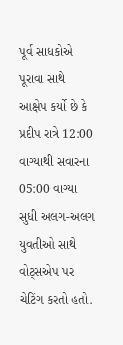પૂર્વ સાધકોએ પૂરાવા સાથે આક્ષેપ કર્યો છે કે પ્રદીપ રાત્રે 12:00 વાગ્યાથી સવારના 05:00 વાગ્યા સુધી અલગ-અલગ યુવતીઓ સાથે વોટ્સએપ પર ચેટિંગ કરતો હતો.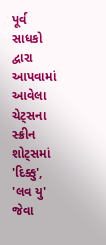પૂર્વ સાધકો દ્વારા આપવામાં આવેલા ચેટ્સના સ્ક્રીન શોટ્સમાં 'દિક્કુ', 'લવ યુ' જેવા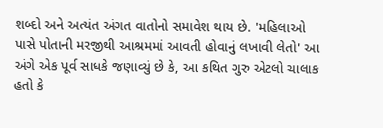શબ્દો અને અત્યંત અંગત વાતોનો સમાવેશ થાય છે. 'મહિલાઓ પાસે પોતાની મરજીથી આશ્રમમાં આવતી હોવાનું લખાવી લેતો' આ અંગે એક પૂર્વ સાધકે જણાવ્યું છે કે, આ કથિત ગુરુ એટલો ચાલાક હતો કે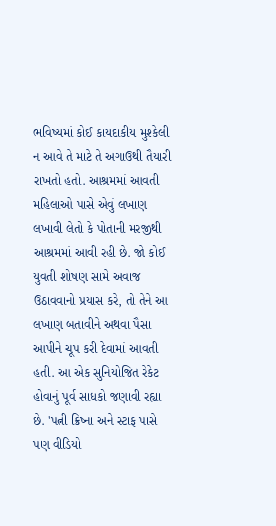ભવિષ્યમાં કોઈ કાયદાકીય મુશ્કેલી ન આવે તે માટે તે અગાઉથી તૈયારી રાખતો હતો. આશ્રમમાં આવતી મહિલાઓ પાસે એવું લખાણ લખાવી લેતો કે પોતાની મરજીથી આશ્રમમાં આવી રહી છે. જો કોઈ યુવતી શોષણ સામે અવાજ ઉઠાવવાનો પ્રયાસ કરે, તો તેને આ લખાણ બતાવીને અથવા પૈસા આપીને ચૂપ કરી દેવામાં આવતી હતી. આ એક સુનિયોજિત રેકેટ હોવાનું પૂર્વ સાધકો જણાવી રહ્યા છે. 'પત્ની ક્રિષ્ના અને સ્ટાફ પાસે પણ વીડિયો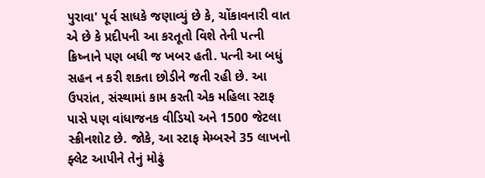પુરાવા' પૂર્વ સાધકે જણાવ્યું છે કે, ચોંકાવનારી વાત એ છે કે પ્રદીપની આ કરતૂતો વિશે તેની પત્ની ક્રિષ્નાને પણ બધી જ ખબર હતી. પત્ની આ બધું સહન ન કરી શકતા છોડીને જતી રહી છે. આ ઉપરાંત, સંસ્થામાં કામ કરતી એક મહિલા સ્ટાફ પાસે પણ વાંધાજનક વીડિયો અને 1500 જેટલા સ્ક્રીનશોટ છે. જોકે, આ સ્ટાફ મેમ્બરને 35 લાખનો ફ્લેટ આપીને તેનું મોઢું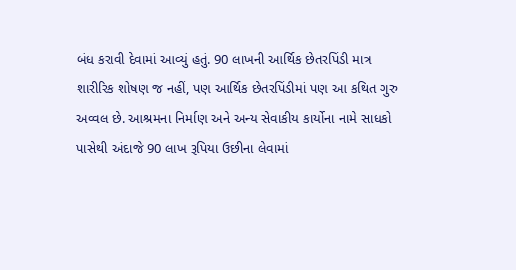બંધ કરાવી દેવામાં આવ્યું હતું. 90 લાખની આર્થિક છેતરપિંડી માત્ર શારીરિક શોષણ જ નહીં, પણ આર્થિક છેતરપિંડીમાં પણ આ કથિત ગુરુ અવ્વલ છે. આશ્રમના નિર્માણ અને અન્ય સેવાકીય કાર્યોના નામે સાધકો પાસેથી અંદાજે 90 લાખ રૂપિયા ઉછીના લેવામાં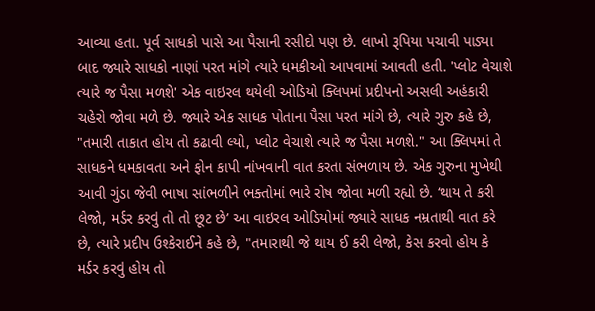આવ્યા હતા. પૂર્વ સાધકો પાસે આ પૈસાની રસીદો પણ છે. લાખો રૂપિયા પચાવી પાડ્યા બાદ જ્યારે સાધકો નાણાં પરત માંગે ત્યારે ધમકીઓ આપવામાં આવતી હતી. 'પ્લોટ વેચાશે ત્યારે જ પૈસા મળશે' એક વાઇરલ થયેલી ઓડિયો ક્લિપમાં પ્રદીપનો અસલી અહંકારી ચહેરો જોવા મળે છે. જ્યારે એક સાધક પોતાના પૈસા પરત માંગે છે, ત્યારે ગુરુ કહે છે, "તમારી તાકાત હોય તો કઢાવી લ્યો, પ્લોટ વેચાશે ત્યારે જ પૈસા મળશે." આ ક્લિપમાં તે સાધકને ધમકાવતા અને ફોન કાપી નાંખવાની વાત કરતા સંભળાય છે. એક ગુરુના મુખેથી આવી ગુંડા જેવી ભાષા સાંભળીને ભક્તોમાં ભારે રોષ જોવા મળી રહ્યો છે. ‘થાય તે કરી લેજો, મર્ડર કરવું તો તો છૂટ છે’ આ વાઇરલ ઓડિયોમાં જ્યારે સાધક નમ્રતાથી વાત કરે છે, ત્યારે પ્રદીપ ઉશ્કેરાઈને કહે છે, "તમારાથી જે થાય ઈ કરી લેજો, કેસ કરવો હોય કે મર્ડર કરવું હોય તો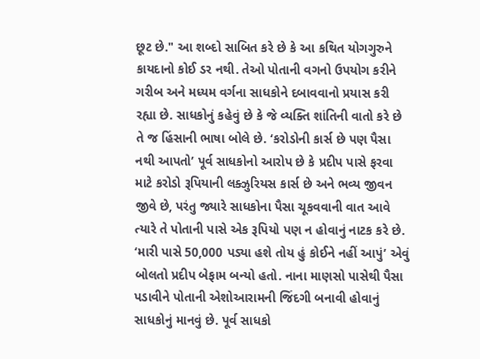છૂટ છે." આ શબ્દો સાબિત કરે છે કે આ કથિત યોગગુરુને કાયદાનો કોઈ ડર નથી. તેઓ પોતાની વગનો ઉપયોગ કરીને ગરીબ અને મધ્યમ વર્ગના સાધકોને દબાવવાનો પ્રયાસ કરી રહ્યા છે. સાધકોનું કહેવું છે કે જે વ્યક્તિ શાંતિની વાતો કરે છે તે જ હિંસાની ભાષા બોલે છે. ‘કરોડોની કાર્સ છે પણ પૈસા નથી આપતો’ પૂર્વ સાધકોનો આરોપ છે કે પ્રદીપ પાસે ફરવા માટે કરોડો રૂપિયાની લક્ઝુરિયસ કાર્સ છે અને ભવ્ય જીવન જીવે છે, પરંતુ જ્યારે સાધકોના પૈસા ચૂકવવાની વાત આવે ત્યારે તે પોતાની પાસે એક રૂપિયો પણ ન હોવાનું નાટક કરે છે. ‘મારી પાસે 50,000 પડ્યા હશે તોય હું કોઈને નહીં આપું’ એવું બોલતો પ્રદીપ બેફામ બન્યો હતો. નાના માણસો પાસેથી પૈસા પડાવીને પોતાની એશોઆરામની જિંદગી બનાવી હોવાનું સાધકોનું માનવું છે. પૂર્વ સાધકો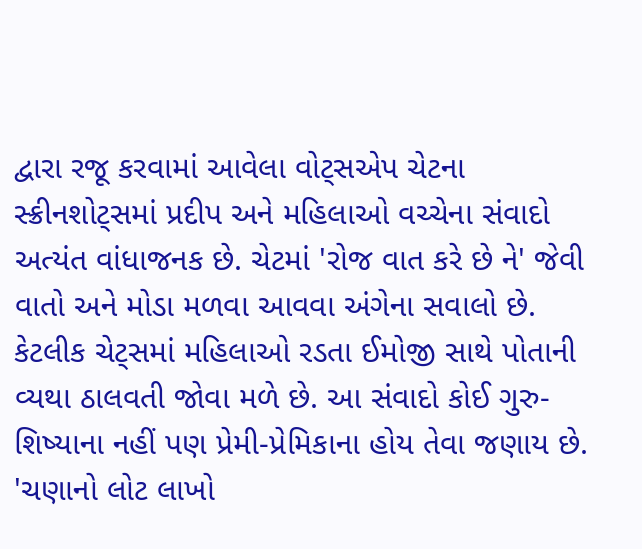દ્વારા રજૂ કરવામાં આવેલા વોટ્સએપ ચેટના સ્ક્રીનશોટ્સમાં પ્રદીપ અને મહિલાઓ વચ્ચેના સંવાદો અત્યંત વાંધાજનક છે. ચેટમાં 'રોજ વાત કરે છે ને' જેવી વાતો અને મોડા મળવા આવવા અંગેના સવાલો છે. કેટલીક ચેટ્સમાં મહિલાઓ રડતા ઈમોજી સાથે પોતાની વ્યથા ઠાલવતી જોવા મળે છે. આ સંવાદો કોઈ ગુરુ-શિષ્યાના નહીં પણ પ્રેમી-પ્રેમિકાના હોય તેવા જણાય છે. 'ચણાનો લોટ લાખો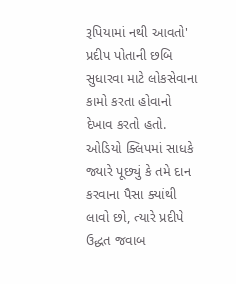રૂપિયામાં નથી આવતો' પ્રદીપ પોતાની છબિ સુધારવા માટે લોકસેવાના કામો કરતા હોવાનો દેખાવ કરતો હતો. ઓડિયો ક્લિપમાં સાધકે જ્યારે પૂછ્યું કે તમે દાન કરવાના પૈસા ક્યાંથી લાવો છો, ત્યારે પ્રદીપે ઉદ્ધત જવાબ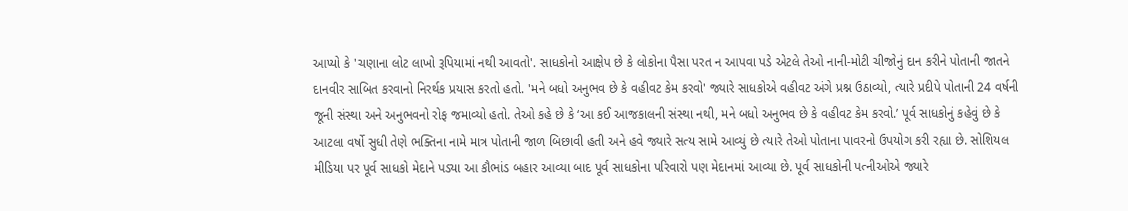આપ્યો કે 'ચણાના લોટ લાખો રૂપિયામાં નથી આવતો'. સાધકોનો આક્ષેપ છે કે લોકોના પૈસા પરત ન આપવા પડે એટલે તેઓ નાની-મોટી ચીજોનું દાન કરીને પોતાની જાતને દાનવીર સાબિત કરવાનો નિરર્થક પ્રયાસ કરતો હતો. 'મને બધો અનુભવ છે કે વહીવટ કેમ કરવો' જ્યારે સાધકોએ વહીવટ અંગે પ્રશ્ન ઉઠાવ્યો, ત્યારે પ્રદીપે પોતાની 24 વર્ષની જૂની સંસ્થા અને અનુભવનો રોફ જમાવ્યો હતો. તેઓ કહે છે કે ‘આ કઈ આજકાલની સંસ્થા નથી, મને બધો અનુભવ છે કે વહીવટ કેમ કરવો.’ પૂર્વ સાધકોનું કહેવું છે કે આટલા વર્ષો સુધી તેણે ભક્તિના નામે માત્ર પોતાની જાળ બિછાવી હતી અને હવે જ્યારે સત્ય સામે આવ્યું છે ત્યારે તેઓ પોતાના પાવરનો ઉપયોગ કરી રહ્યા છે. સોશિયલ મીડિયા પર પૂર્વ સાધકો મેદાને પડ્યા આ કૌભાંડ બહાર આવ્યા બાદ પૂર્વ સાધકોના પરિવારો પણ મેદાનમાં આવ્યા છે. પૂર્વ સાધકોની પત્નીઓએ જ્યારે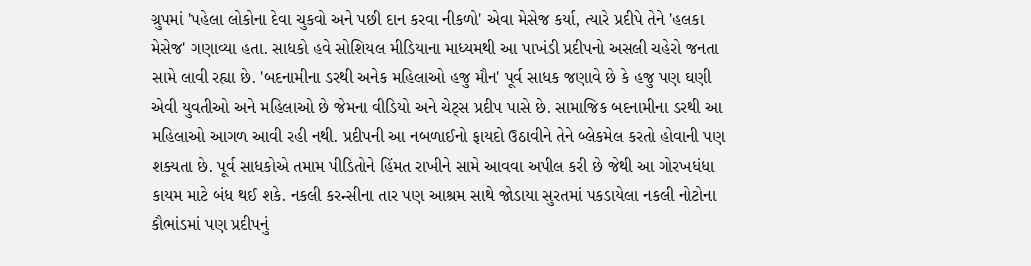ગ્રુપમાં 'પહેલા લોકોના દેવા ચુકવો અને પછી દાન કરવા નીકળો' એવા મેસેજ કર્યા, ત્યારે પ્રદીપે તેને 'હલકા મેસેજ' ગણાવ્યા હતા. સાધકો હવે સોશિયલ મીડિયાના માધ્યમથી આ પાખંડી પ્રદીપનો અસલી ચહેરો જનતા સામે લાવી રહ્યા છે. 'બદનામીના ડરથી અનેક મહિલાઓ હજુ મૌન' પૂર્વ સાધક જણાવે છે કે હજુ પણ ઘણી એવી યુવતીઓ અને મહિલાઓ છે જેમના વીડિયો અને ચેટ્સ પ્રદીપ પાસે છે. સામાજિક બદનામીના ડરથી આ મહિલાઓ આગળ આવી રહી નથી. પ્રદીપની આ નબળાઈનો ફાયદો ઉઠાવીને તેને બ્લેકમેલ કરતો હોવાની પણ શક્યતા છે. પૂર્વ સાધકોએ તમામ પીડિતોને હિંમત રાખીને સામે આવવા અપીલ કરી છે જેથી આ ગોરખધંધા કાયમ માટે બંધ થઈ શકે. નકલી કરન્સીના તાર પણ આશ્રમ સાથે જોડાયા સુરતમાં પકડાયેલા નકલી નોટોના કૌભાંડમાં પણ પ્રદીપનું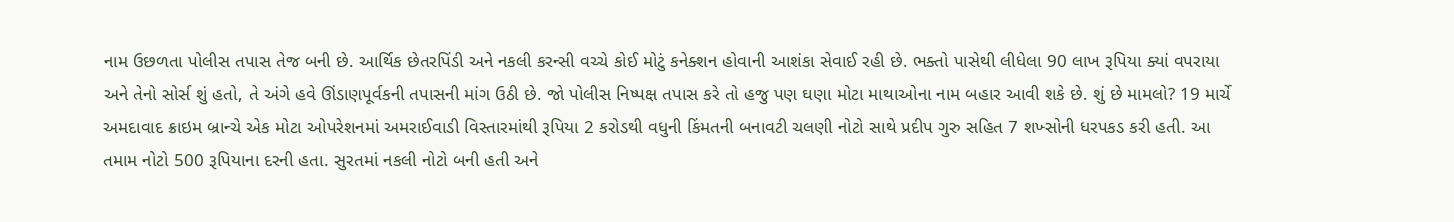નામ ઉછળતા પોલીસ તપાસ તેજ બની છે. આર્થિક છેતરપિંડી અને નકલી કરન્સી વચ્ચે કોઈ મોટું કનેક્શન હોવાની આશંકા સેવાઈ રહી છે. ભક્તો પાસેથી લીધેલા 90 લાખ રૂપિયા ક્યાં વપરાયા અને તેનો સોર્સ શું હતો, તે અંગે હવે ઊંડાણપૂર્વકની તપાસની માંગ ઉઠી છે. જો પોલીસ નિષ્પક્ષ તપાસ કરે તો હજુ પણ ઘણા મોટા માથાઓના નામ બહાર આવી શકે છે. શું છે મામલો? 19 માર્ચે અમદાવાદ ક્રાઇમ બ્રાન્ચે એક મોટા ઓપરેશનમાં અમરાઈવાડી વિસ્તારમાંથી રૂપિયા 2 કરોડથી વધુની કિંમતની બનાવટી ચલણી નોટો સાથે પ્રદીપ ગુરુ સહિત 7 શખ્સોની ધરપકડ કરી હતી. આ તમામ નોટો 500 રૂપિયાના દરની હતા. સુરતમાં નકલી નોટો બની હતી અને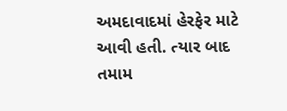અમદાવાદમાં હેરફેર માટે આવી હતી. ત્યાર બાદ તમામ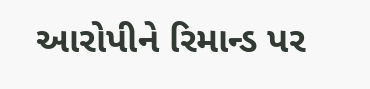આરોપીને રિમાન્ડ પર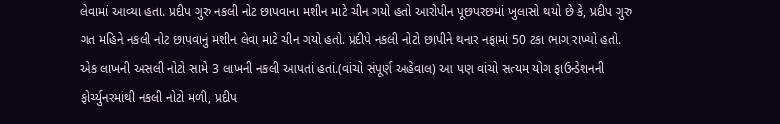લેવામાં આવ્યા હતા. પ્રદીપ ગુરુ નકલી નોટ છાપવાના મશીન માટે ચીન ગયો હતો આરોપીન પૂછપરછમાં ખુલાસો થયો છે કે, પ્રદીપ ગુરુ ગત મહિને નકલી નોટ છાપવાનું મશીન લેવા માટે ચીન ગયો હતો. પ્રદીપે નકલી નોટો છાપીને થનાર નફામાં 50 ટકા ભાગ રાખ્યો હતો. એક લાખની અસલી નોટો સામે 3 લાખની નકલી આપતાં હતાં.(વાંચો સંપૂર્ણ અહેવાલ) આ પણ વાંચો સત્યમ યોગ ફાઉન્ડેશનની ફોર્ચ્યુનરમાંથી નકલી નોટો મળી, પ્રદીપ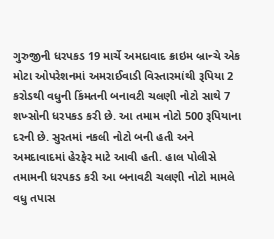ગુરુજીની ધરપકડ 19 માર્ચે અમદાવાદ ક્રાઇમ બ્રાન્ચે એક મોટા ઓપરેશનમાં અમરાઈવાડી વિસ્તારમાંથી રૂપિયા 2 કરોડથી વધુની કિંમતની બનાવટી ચલણી નોટો સાથે 7 શખ્સોની ધરપકડ કરી છે. આ તમામ નોટો 500 રૂપિયાના દરની છે. સુરતમાં નકલી નોટો બની હતી અને અમદાવાદમાં હેરફેર માટે આવી હતી. હાલ પોલીસે તમામની ધરપકડ કરી આ બનાવટી ચલણી નોટો મામલે વધુ તપાસ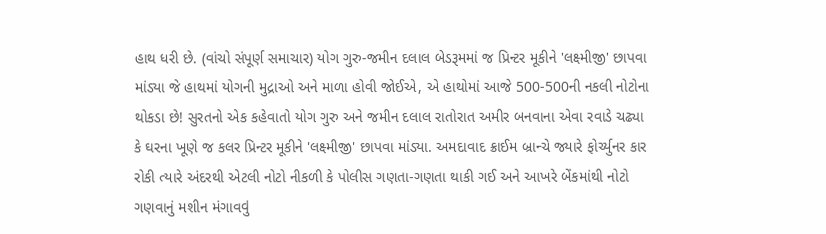હાથ ધરી છે. (વાંચો સંપૂર્ણ સમાચાર) યોગ ગુરુ-જમીન દલાલ બેડરૂમમાં જ પ્રિન્ટર મૂકીને 'લક્ષ્મીજી' છાપવા માંડ્યા જે હાથમાં યોગની મુદ્રાઓ અને માળા હોવી જોઈએ, એ હાથોમાં આજે 500-500ની નકલી નોટોના થોકડા છે! સુરતનો એક કહેવાતો યોગ ગુરુ અને જમીન દલાલ રાતોરાત અમીર બનવાના એવા રવાડે ચઢ્યા કે ઘરના ખૂણે જ કલર પ્રિન્ટર મૂકીને 'લક્ષ્મીજી' છાપવા માંડ્યા. અમદાવાદ ક્રાઈમ બ્રાન્ચે જ્યારે ફોર્ચ્યુનર કાર રોકી ત્યારે અંદરથી એટલી નોટો નીકળી કે પોલીસ ગણતા-ગણતા થાકી ગઈ અને આખરે બેંકમાંથી નોટો ગણવાનું મશીન મંગાવવું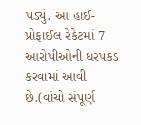પડ્યું. આ હાઈ-પ્રોફાઈલ રેકેટમાં 7 આરોપીઓની ધરપકડ કરવામાં આવી છે.(વાંચો સંપૂર્ણ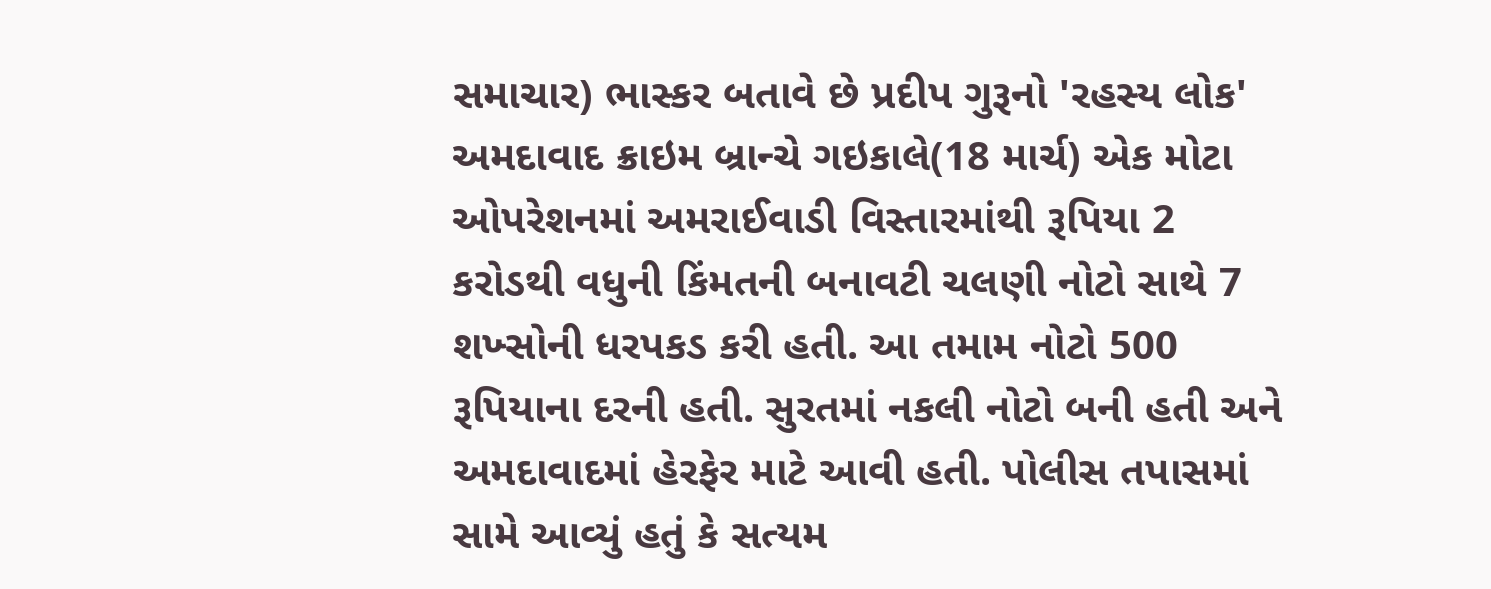સમાચાર) ભાસ્કર બતાવે છે પ્રદીપ ગુરૂનો 'રહસ્ય લોક' અમદાવાદ ક્રાઇમ બ્રાન્ચે ગઇકાલે(18 માર્ચ) એક મોટા ઓપરેશનમાં અમરાઈવાડી વિસ્તારમાંથી રૂપિયા 2 કરોડથી વધુની કિંમતની બનાવટી ચલણી નોટો સાથે 7 શખ્સોની ધરપકડ કરી હતી. આ તમામ નોટો 500 રૂપિયાના દરની હતી. સુરતમાં નકલી નોટો બની હતી અને અમદાવાદમાં હેરફેર માટે આવી હતી. પોલીસ તપાસમાં સામે આવ્યું હતું કે સત્યમ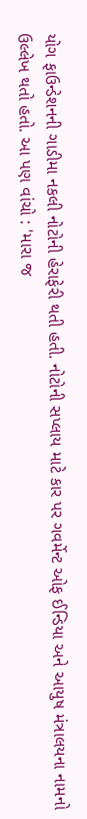યોગ ફાઉન્ડેશનની ગાડીમા નકલી નોટોની હેરાફેરી થતી હતી. નોટોની સપ્લાય માટે કાર પર ગવર્મેન્ટ ઓફ ઈન્ડિયા અને આયુષ મંત્રાલયના નામનો ઉલ્લેખ થતો હતો. આ પણ વાંચો : 'મારા જ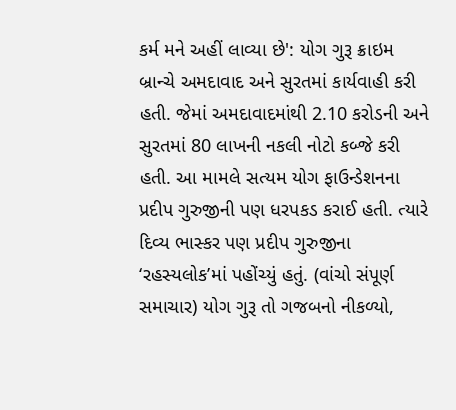કર્મ મને અહીં લાવ્યા છે': યોગ ગુરૂ ક્રાઇમ બ્રાન્ચે અમદાવાદ અને સુરતમાં કાર્યવાહી કરી હતી. જેમાં અમદાવાદમાંથી 2.10 કરોડની અને સુરતમાં 80 લાખની નકલી નોટો કબ્જે કરી હતી. આ મામલે સત્યમ યોગ ફાઉન્ડેશનના પ્રદીપ ગુરુજીની પણ ધરપકડ કરાઈ હતી. ત્યારે દિવ્ય ભાસ્કર પણ પ્રદીપ ગુરુજીના ‘રહસ્યલોક’માં પહોંચ્યું હતું. (વાંચો સંપૂર્ણ સમાચાર) યોગ ગુરૂ તો ગજબનો નીકળ્યો,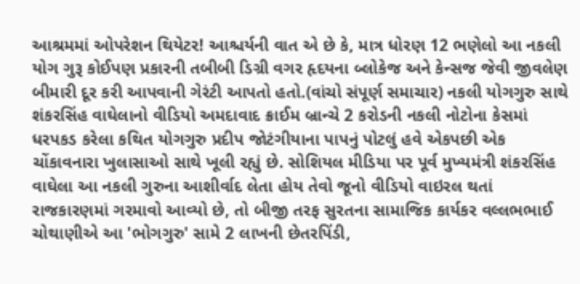આશ્રમમાં ઓપરેશન થિયેટર! આશ્ચર્યની વાત એ છે કે, માત્ર ધોરણ 12 ભણેલો આ નકલી યોગ ગુરૂ કોઈપણ પ્રકારની તબીબી ડિગ્રી વગર હૃદયના બ્લોકેજ અને કેન્સજ જેવી જીવલેણ બીમારી દૂર કરી આપવાની ગેરંટી આપતો હતો.(વાંચો સંપૂર્ણ સમાચાર) નકલી યોગગુરુ સાથે શંકરસિંહ વાઘેલાનો વીડિયો અમદાવાદ ક્રાઈમ બ્રાન્ચે 2 કરોડની નકલી નોટોના કેસમાં ધરપકડ કરેલા કથિત યોગગુરુ પ્રદીપ જોટંગીયાના પાપનું પોટલું હવે એકપછી એક ચોંકાવનારા ખુલાસાઓ સાથે ખૂલી રહ્યું છે. સોશિયલ મીડિયા પર પૂર્વ મુખ્યમંત્રી શંકરસિંહ વાઘેલા આ નકલી ગુરુના આશીર્વાદ લેતા હોય તેવો જૂનો વીડિયો વાઇરલ થતાં રાજકારણમાં ગરમાવો આવ્યો છે, તો બીજી તરફ સુરતના સામાજિક કાર્યકર વલ્લભભાઈ ચોથાણીએ આ 'ભોગગુરુ' સામે 2 લાખની છેતરપિંડી,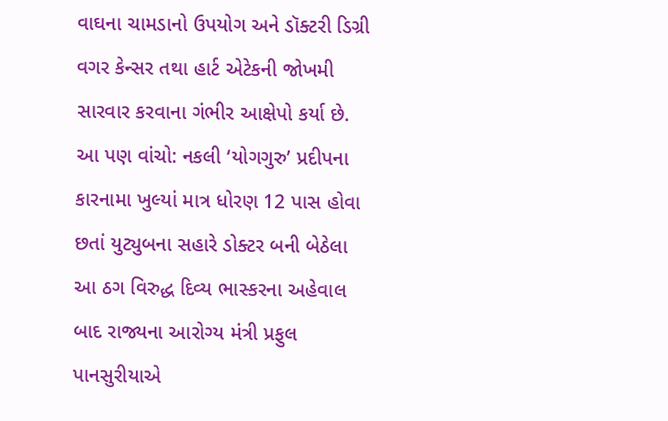વાઘના ચામડાનો ઉપયોગ અને ડૉક્ટરી ડિગ્રી વગર કેન્સર તથા હાર્ટ એટેકની જોખમી સારવાર કરવાના ગંભીર આક્ષેપો કર્યા છે. આ પણ વાંચો: નકલી ‘યોગગુરુ’ પ્રદીપના કારનામા ખુલ્યાં માત્ર ધોરણ 12 પાસ હોવા છતાં યુટ્યુબના સહારે ડોક્ટર બની બેઠેલા આ ઠગ વિરુદ્ધ દિવ્ય ભાસ્કરના અહેવાલ બાદ રાજ્યના આરોગ્ય મંત્રી પ્રફુલ પાનસુરીયાએ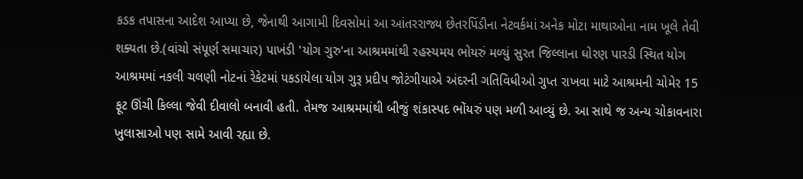કડક તપાસના આદેશ આપ્યા છે, જેનાથી આગામી દિવસોમાં આ આંતરરાજ્ય છેતરપિંડીના નેટવર્કમાં અનેક મોટા માથાઓના નામ ખૂલે તેવી શક્યતા છે.(વાંચો સંપૂર્ણ સમાચાર) પાખંડી 'યોગ ગુરુ'ના આશ્રમમાંથી રહસ્યમય ભોયરું મળ્યું સુરત જિલ્લાના ધોરણ પારડી સ્થિત યોગ આશ્રમમાં નકલી ચલણી નોટનાં રેકેટમાં પકડાયેલા યોગ ગુરૂ પ્રદીપ જોટંગીયાએ અંદરની ગતિવિધીઓ ગુપ્ત રાખવા માટે આશ્રમની ચોમેર 15 ફૂટ ઊંચી કિલ્લા જેવી દીવાલો બનાવી હતી. તેમજ આશ્રમમાંથી બીજું શંકાસ્પદ ભોંયરું પણ મળી આવ્યું છે. આ સાથે જ અન્ય ચોકાવનારા ખુલાસાઓ પણ સામે આવી રહ્યા છે.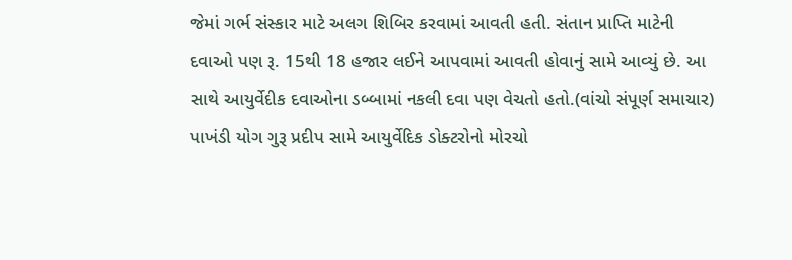જેમાં ગર્ભ સંસ્કાર માટે અલગ શિબિર કરવામાં આવતી હતી. સંતાન પ્રાપ્તિ માટેની દવાઓ પણ રૂ. 15થી 18 હજાર લઈને આપવામાં આવતી હોવાનું સામે આવ્યું છે. આ સાથે આયુર્વેદીક દવાઓના ડબ્બામાં નકલી દવા પણ વેચતો હતો.(વાંચો સંપૂર્ણ સમાચાર) પાખંડી યોગ ગુરૂ પ્રદીપ સામે આયુર્વેદિક ડોક્ટરોનો મોરચો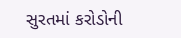સુરતમાં કરોડોની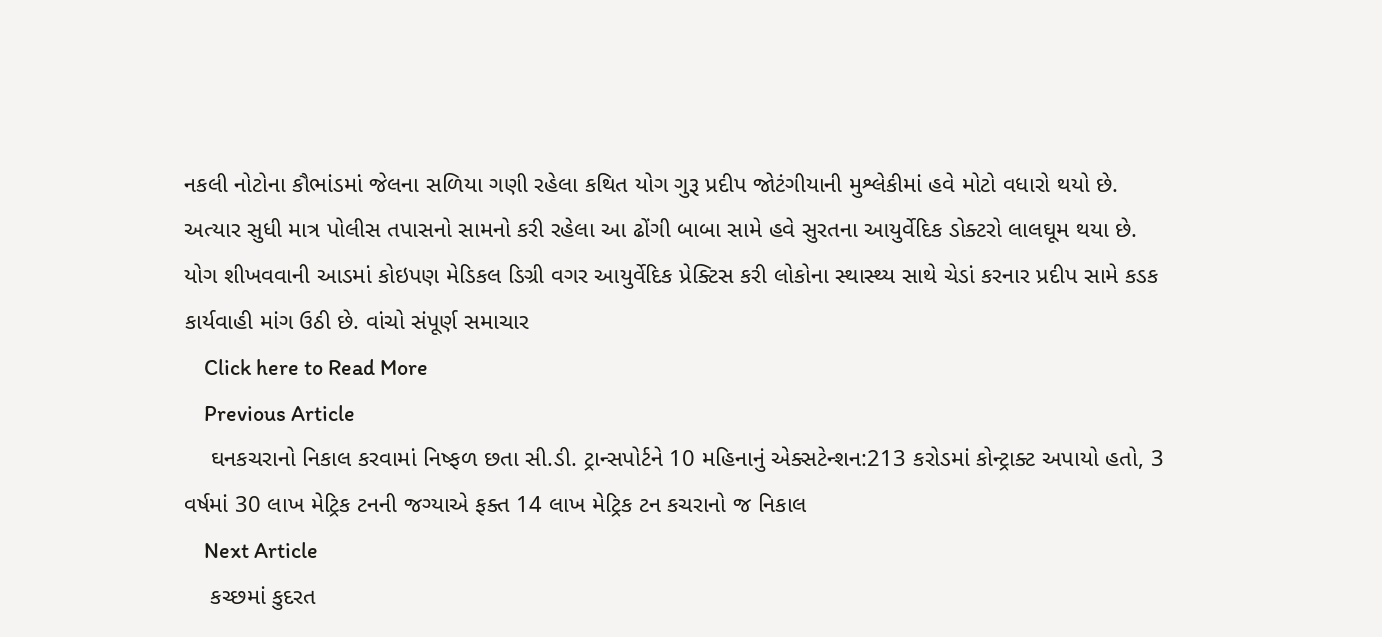નકલી નોટોના કૌભાંડમાં જેલના સળિયા ગણી રહેલા કથિત યોગ ગુરૂ પ્રદીપ જોટંગીયાની મુશ્લેકીમાં હવે મોટો વધારો થયો છે. અત્યાર સુધી માત્ર પોલીસ તપાસનો સામનો કરી રહેલા આ ઢોંગી બાબા સામે હવે સુરતના આયુર્વેદિક ડોક્ટરો લાલઘૂમ થયા છે. યોગ શીખવવાની આડમાં કોઇપણ મેડિકલ ડિગ્રી વગર આયુર્વેદિક પ્રેક્ટિસ કરી લોકોના સ્થાસ્થ્ય સાથે ચેડાં કરનાર પ્રદીપ સામે કડક કાર્યવાહી માંગ ઉઠી છે. વાંચો સંપૂર્ણ સમાચાર
    Click here to Read More
    Previous Article
    ઘનકચરાનો નિકાલ કરવામાં નિષ્ફળ છતા સી.ડી. ટ્રાન્સપોર્ટને 10 મહિનાનું એક્સટેન્શન:213 કરોડમાં કોન્ટ્રાક્ટ અપાયો હતો, 3 વર્ષમાં 30 લાખ મેટ્રિક ટનની જગ્યાએ ફક્ત 14 લાખ મેટ્રિક ટન કચરાનો જ નિકાલ
    Next Article
    કચ્છમાં કુદરત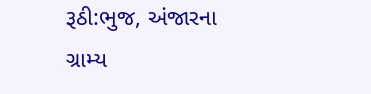રૂઠી:ભુજ, અંજારના ગ્રામ્ય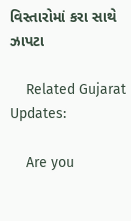વિસ્તારોમાં કરા સાથે ઝાપટા

    Related Gujarat Updates:

    Are you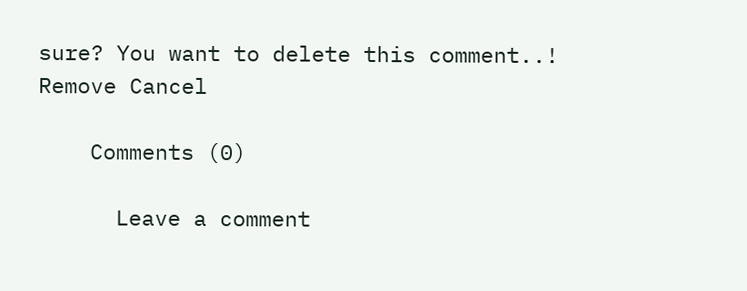sure? You want to delete this comment..! Remove Cancel

    Comments (0)

      Leave a comment